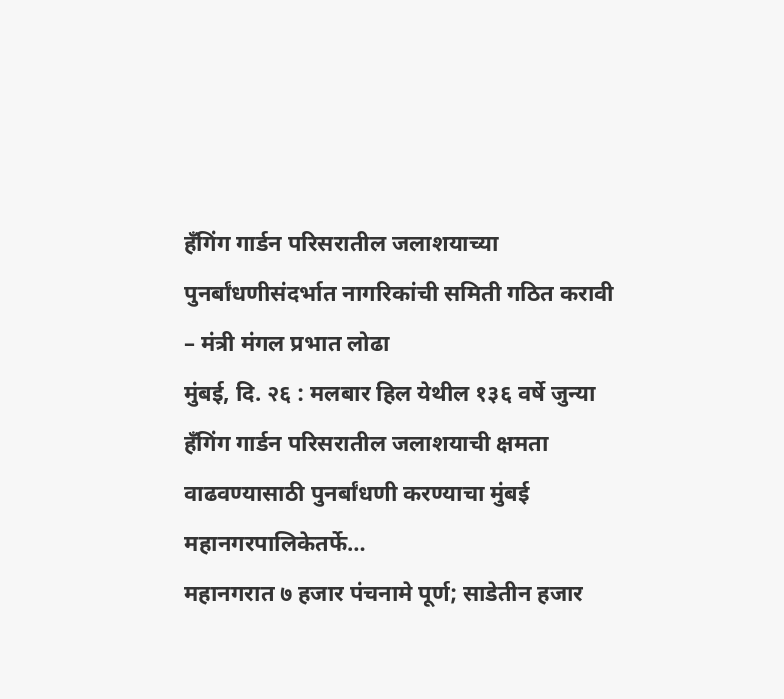हँगिंग गार्डन परिसरातील जलाशयाच्या पुनर्बांधणीसंदर्भात नागरिकांची समिती गठित करावी – मंत्री मंगल प्रभात लोढा
मुंबई, दि. २६ : मलबार हिल येथील १३६ वर्षे जुन्या हँगिंग गार्डन परिसरातील जलाशयाची क्षमता वाढवण्यासाठी पुनर्बांधणी करण्याचा मुंबई महानगरपालिकेतर्फे…
महानगरात ७ हजार पंचनामे पूर्ण; साडेतीन हजार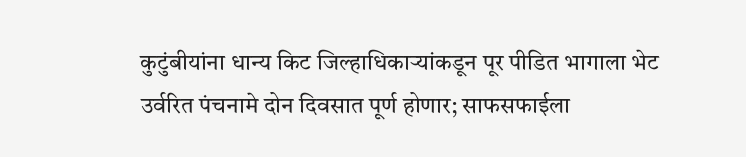कुटुंबीयांना धान्य किट जिल्हाधिकाऱ्यांकडून पूर पीडित भागाला भेट
उर्वरित पंचनामे दोन दिवसात पूर्ण होणार; साफसफाईला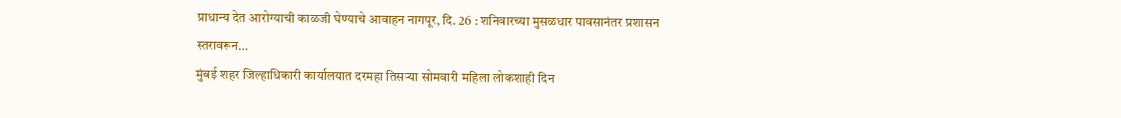प्राधान्य देत आरोग्याची काळजी घेण्याचे आवाहन नागपूर, दि. 26 : शनिवारच्या मुसळधार पावसानंतर प्रशासन स्तरावरून…
मुंबई शहर जिल्हाधिकारी कार्यालयात दरमहा तिसऱ्या सोमवारी महिला लोकशाही दिन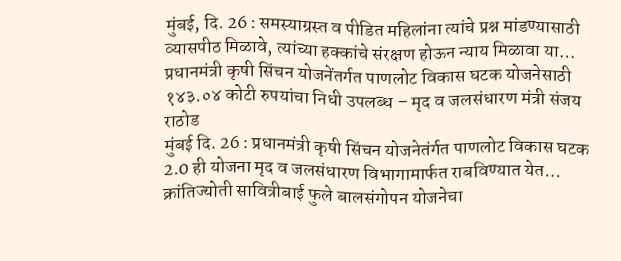मुंबई, दि. 26 : समस्याग्रस्त व पीडित महिलांना त्यांचे प्रश्न मांडण्यासाठी व्यासपीठ मिळावे, त्यांच्या हक्कांचे संरक्षण होऊन न्याय मिळावा या…
प्रधानमंत्री कृषी सिंचन योजनेंतर्गत पाणलोट विकास घटक योजनेसाठी १४३.०४ कोटी रुपयांचा निधी उपलब्ध – मृद व जलसंधारण मंत्री संजय राठोड
मुंबई दि. 26 : प्रधानमंत्री कृषी सिंचन योजनेतंर्गत पाणलोट विकास घटक 2.0 ही योजना मृद व जलसंधारण विभागामार्फत राबविण्यात येत…
क्रांतिज्योती सावित्रीबाई फुले बालसंगोपन योजनेचा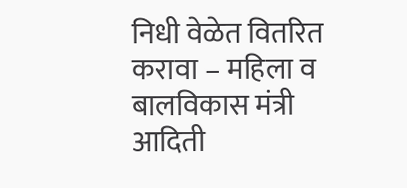निधी वेळेत वितरित करावा – महिला व बालविकास मंत्री आदिती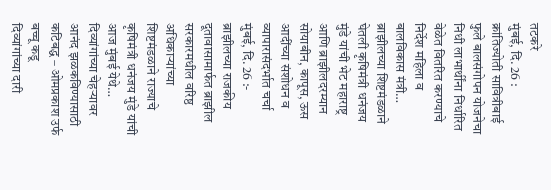तटकरे
मुंबई, दि. 26 : क्रांतिज्योती सावित्रीबाई फुले बालसंगोपन योजनेचा निधी लाभार्थींना निर्धारित वेळेत वितरित करण्याचे निर्देश महिला व बालविकास मंत्री…
ब्राझीलच्या शिष्टमंडळाने घेतली कृषिमंत्री धनंजय मुंडे यांची भेट महाराष्ट्र आणि ब्राझीलदरम्यान सोयाबीन, कापूस, ऊस आदींच्या संशोधन व व्यापारासंदर्भात चर्चा
मुंबई, दि. 26 :- ब्राझीलच्या राजकीय दूतावासामार्फत ब्राझील सरकारमधील वरिष्ठ अधिकाऱ्यांच्या शिष्टमंडळाने राज्याचे कृषिमंत्री धनंजय मुंडे यांची आज मुंबई येथे…
दिव्यांगांच्या चेहऱ्यावर आनंद झळकविण्यासाठी कटिबद्ध – ओमप्रकाश उर्फ बच्चू कडू
दिव्यांगांच्या दारी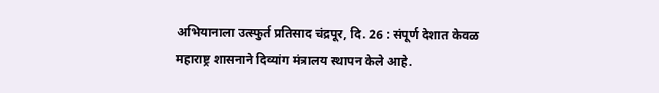अभियानाला उत्स्फुर्त प्रतिसाद चंद्रपूर, दि. 26 : संपूर्ण देशात केवळ महाराष्ट्र शासनाने दिव्यांग मंत्रालय स्थापन केले आहे.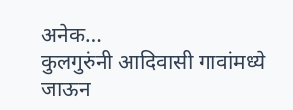अनेक…
कुलगुरुंनी आदिवासी गावांमध्ये जाऊन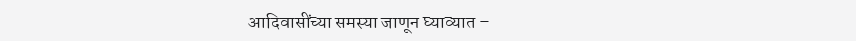आदिवासींच्या समस्या जाणून घ्याव्यात –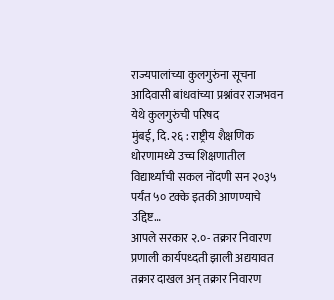राज्यपालांच्या कुलगुरुंना सूचना आदिवासी बांधवांच्या प्रश्नांवर राजभवन येथे कुलगुरुंची परिषद
मुंबई, दि. २६ : राष्ट्रीय शैक्षणिक धोरणामध्ये उच्च शिक्षणातील विद्यार्थ्यांची सकल नोंदणी सन २०३५ पर्यंत ५० टक्के इतकी आणण्याचे उद्दिष्ट…
आपले सरकार २.०- तक्रार निवारण प्रणाली कार्यपध्दती झाली अद्ययावत तक्रार दाखल अन् तक्रार निवारण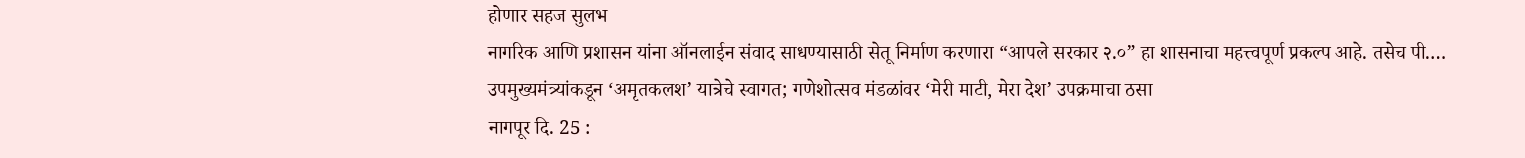होणार सहज सुलभ
नागरिक आणि प्रशासन यांना ऑनलाईन संवाद साधण्यासाठी सेतू निर्माण करणारा “आपले सरकार २.०” हा शासनाचा महत्त्वपूर्ण प्रकल्प आहे. तसेच पी.…
उपमुख्यमंत्र्यांकडून ‘अमृतकलश’ यात्रेचे स्वागत; गणेशोत्सव मंडळांवर ‘मेरी माटी, मेरा देश’ उपक्रमाचा ठसा
नागपूर दि. 25 :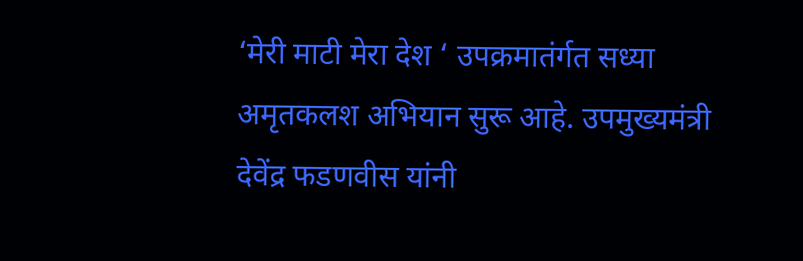‘मेरी माटी मेरा देश ‘ उपक्रमातंर्गत सध्या अमृतकलश अभियान सुरू आहे. उपमुख्यमंत्री देवेंद्र फडणवीस यांनी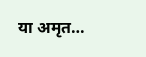या अमृत…